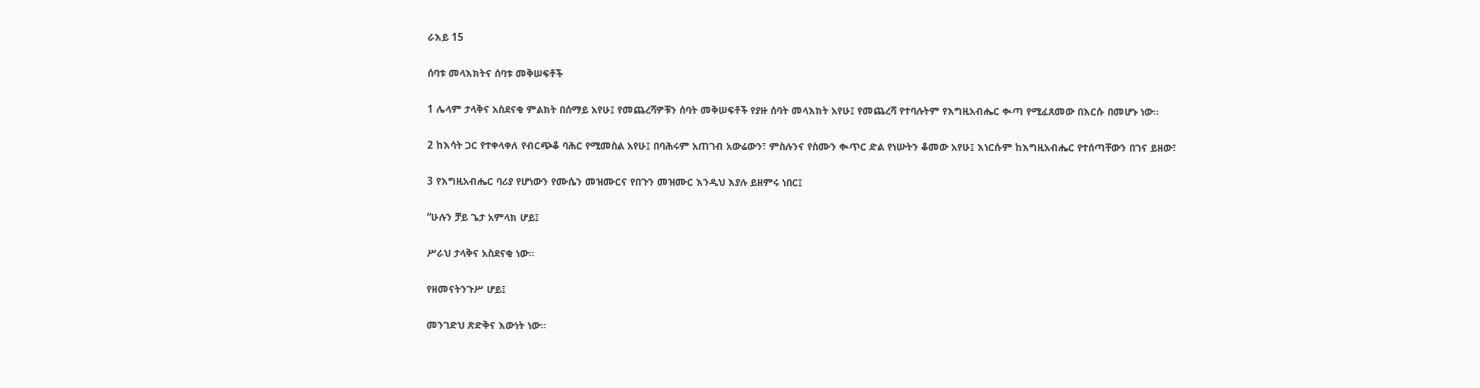ራእይ 15

ሰባቱ መላእክትና ሰባቱ መቅሠፍቶች

1 ሌላም ታላቅና አስደናቂ ምልክት በሰማይ አየሁ፤ የመጨረሻዎቹን ሰባት መቅሠፍቶች የያዙ ሰባት መላእክት አየሁ፤ የመጨረሻ የተባሉትም የእግዚአብሔር ቊጣ የሚፈጸመው በእርሱ በመሆኑ ነው።

2 ከእሳት ጋር የተቀላቀለ የብርጭቆ ባሕር የሚመስል አየሁ፤ በባሕሩም አጠገብ አውሬውን፣ ምስሉንና የስሙን ቊጥር ድል የነሡትን ቆመው አየሁ፤ እነርሱም ከእግዚአብሔር የተሰጣቸውን በገና ይዘው፣

3 የእግዚአብሔር ባሪያ የሆነውን የሙሴን መዝሙርና የበጉን መዝሙር እንዲህ እያሉ ይዘምሩ ነበር፤

“ሁሉን ቻይ ጌታ አምላክ ሆይ፤

ሥራህ ታላቅና አስደናቂ ነው።

የዘመናትንጉሥ ሆይ፤

መንገድህ ጽድቅና እውነት ነው።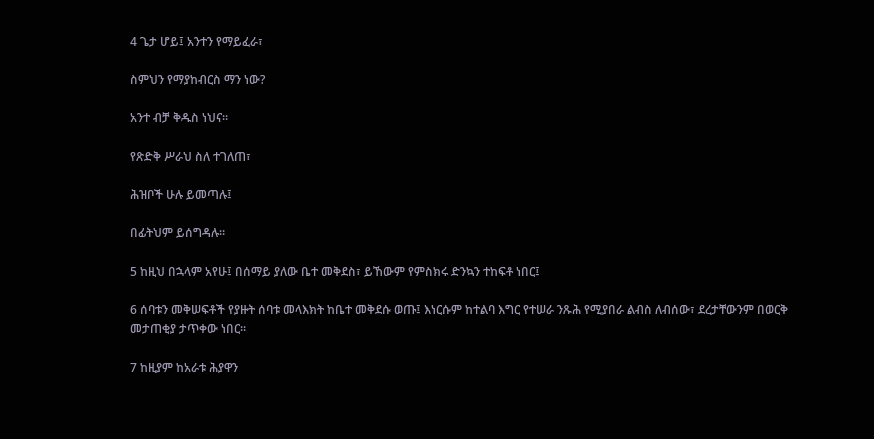4 ጌታ ሆይ፤ አንተን የማይፈራ፣

ስምህን የማያከብርስ ማን ነው?

አንተ ብቻ ቅዱስ ነህና።

የጽድቅ ሥራህ ስለ ተገለጠ፣

ሕዝቦች ሁሉ ይመጣሉ፤

በፊትህም ይሰግዳሉ።

5 ከዚህ በኋላም አየሁ፤ በሰማይ ያለው ቤተ መቅደስ፣ ይኸውም የምስክሩ ድንኳን ተከፍቶ ነበር፤

6 ሰባቱን መቅሠፍቶች የያዙት ሰባቱ መላእክት ከቤተ መቅደሱ ወጡ፤ እነርሱም ከተልባ እግር የተሠራ ንጹሕ የሚያበራ ልብስ ለብሰው፣ ደረታቸውንም በወርቅ መታጠቂያ ታጥቀው ነበር።

7 ከዚያም ከአራቱ ሕያዋን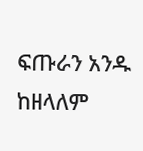ፍጡራን አንዱ ከዘላለም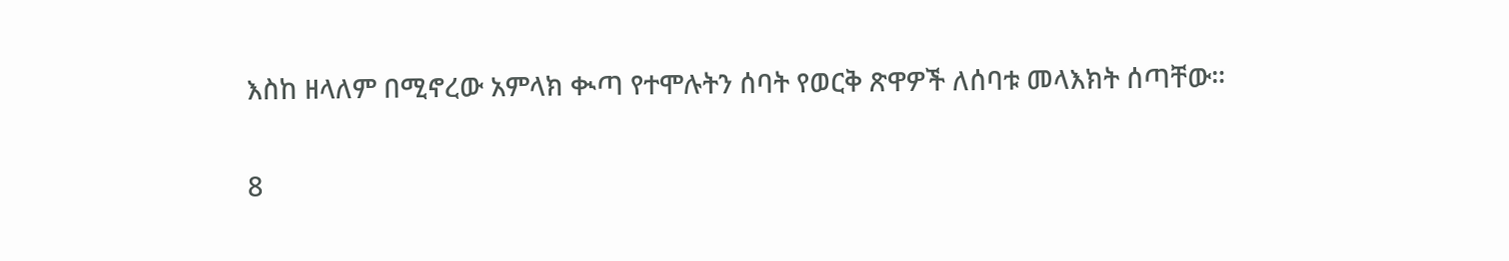እስከ ዘላለም በሚኖረው አምላክ ቊጣ የተሞሉትን ሰባት የወርቅ ጽዋዎች ለሰባቱ መላእክት ሰጣቸው።

8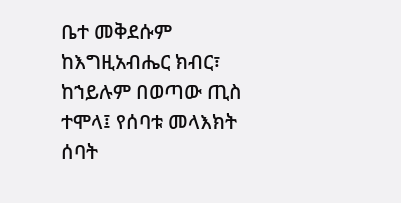ቤተ መቅደሱም ከእግዚአብሔር ክብር፣ ከኀይሉም በወጣው ጢስ ተሞላ፤ የሰባቱ መላእክት ሰባት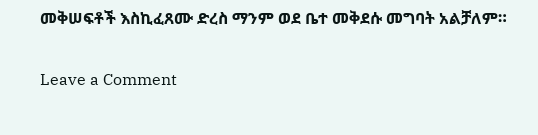መቅሠፍቶች እስኪፈጸሙ ድረስ ማንም ወደ ቤተ መቅደሱ መግባት አልቻለም።

Leave a Comment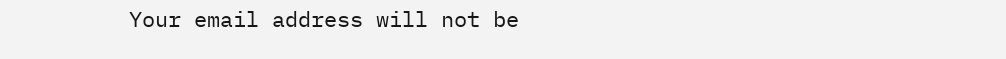Your email address will not be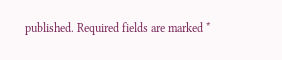published. Required fields are marked *